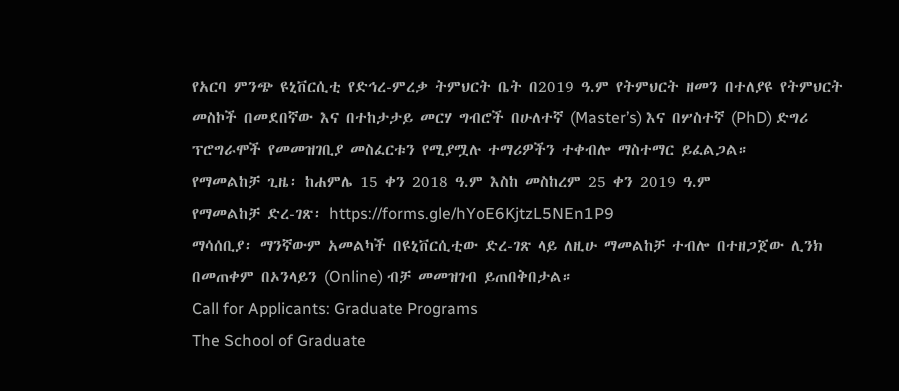የአርባ ምንጭ ዩኒቨርሲቲ የድኅረ-ምረቃ ትምህርት ቤት በ2019 ዓ.ም የትምህርት ዘመን በተለያዩ የትምህርት መስኮች በመደበኛው እና በተከታታይ መርሃ ግብሮች በሁለተኛ (Master’s) እና በሦስተኛ (PhD) ድግሪ ፕሮግራሞች የመመዝገቢያ መስፈርቱን የሚያሟሉ ተማሪዎችን ተቀብሎ ማስተማር ይፈልጋል።
የማመልከቻ ጊዜ፡ ከሐምሌ 15 ቀን 2018 ዓ.ም እስከ መስከረም 25 ቀን 2019 ዓ.ም
የማመልከቻ ድረ-ገጽ፡ https://forms.gle/hYoE6KjtzL5NEn1P9
ማሳሰቢያ፡ ማንኛውም አመልካች በዩኒቨርሲቲው ድረ-ገጽ ላይ ለዚሁ ማመልከቻ ተብሎ በተዘጋጀው ሊንክ በመጠቀም በኦንላይን (Online) ብቻ መመዝገብ ይጠበቅበታል።
Call for Applicants: Graduate Programs
The School of Graduate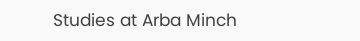Studies at Arba Minch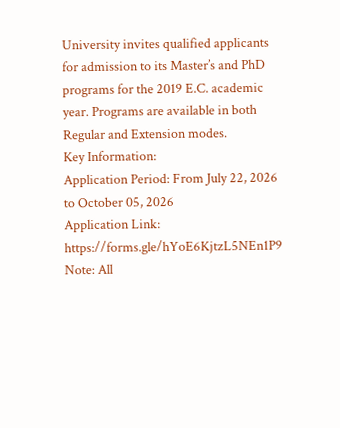University invites qualified applicants for admission to its Master’s and PhD programs for the 2019 E.C. academic year. Programs are available in both Regular and Extension modes.
Key Information:
Application Period: From July 22, 2026 to October 05, 2026
Application Link: https://forms.gle/hYoE6KjtzL5NEn1P9
Note: All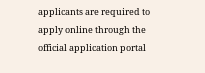applicants are required to apply online through the official application portal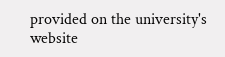provided on the university's website